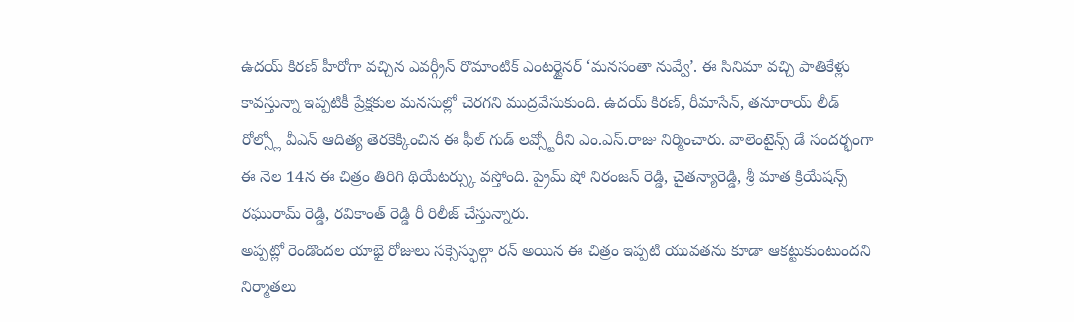ఉదయ్ కిరణ్ హీరోగా వచ్చిన ఎవర్గ్రీన్ రొమాంటిక్ ఎంటర్టైనర్ ‘మనసంతా నువ్వే’. ఈ సినిమా వచ్చి పాతికేళ్లు కావస్తున్నా ఇప్పటికీ ప్రేక్షకుల మనసుల్లో చెరగని ముద్రవేసుకుంది. ఉదయ్ కిరణ్, రీమాసేన్, తనూరాయ్ లీడ్ రోల్స్లో వీఎన్ ఆదిత్య తెరకెక్కించిన ఈ ఫీల్ గుడ్ లవ్స్టోరీని ఎం.ఎస్.రాజు నిర్మించారు. వాలెంటైన్స్ డే సందర్భంగా ఈ నెల 14న ఈ చిత్రం తిరిగి థియేటర్స్కు వస్తోంది. ప్రైమ్ షో నిరంజన్ రెడ్డి, చైతన్యారెడ్డి, శ్రీ మాత క్రియేషన్స్ రఘురామ్ రెడ్డి, రవికాంత్ రెడ్డి రీ రిలీజ్ చేస్తున్నారు.
అప్పట్లో రెండొందల యాభై రోజులు సక్సెస్ఫుల్గా రన్ అయిన ఈ చిత్రం ఇప్పటి యువతను కూడా ఆకట్టుకుంటుందని నిర్మాతలు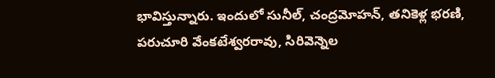భావిస్తున్నారు. ఇందులో సునీల్, చంద్రమోహన్, తనికెళ్ల భరణి, పరుచూరి వేంకటేశ్వరరావు, సిరివెన్నెల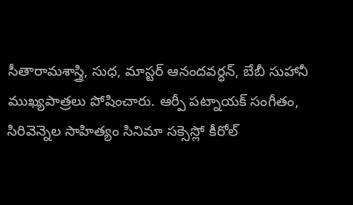సీతారామశాస్త్రి, సుధ, మాస్టర్ ఆనందవర్ధన్, బేబీ సుహానీ ముఖ్యపాత్రలు పోషించారు. ఆర్పీ పట్నాయక్ సంగీతం, సిరివెన్నెల సాహిత్యం సినిమా సక్సెస్లో కీరోల్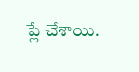ప్లే చేశాయి.